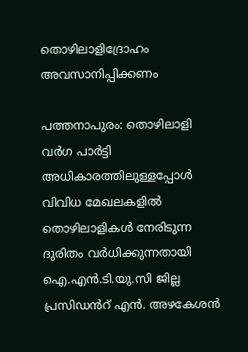തൊഴിലാളിദ്രോഹം അവസാനിപ്പിക്കണം

പത്തനാപുരം: തൊഴിലാളി വർഗ പാർട്ടി അധികാരത്തിലുള്ളപ്പോൾ വിവിധ മേഖലകളിൽ തൊഴിലാളികൾ നേരിടുന്ന ദുരിതം വർധിക്കുന്നതായി ഐ.എൻ.ടി.യു.സി ജില്ല പ്രസിഡൻറ് എൻ. അഴകേശൻ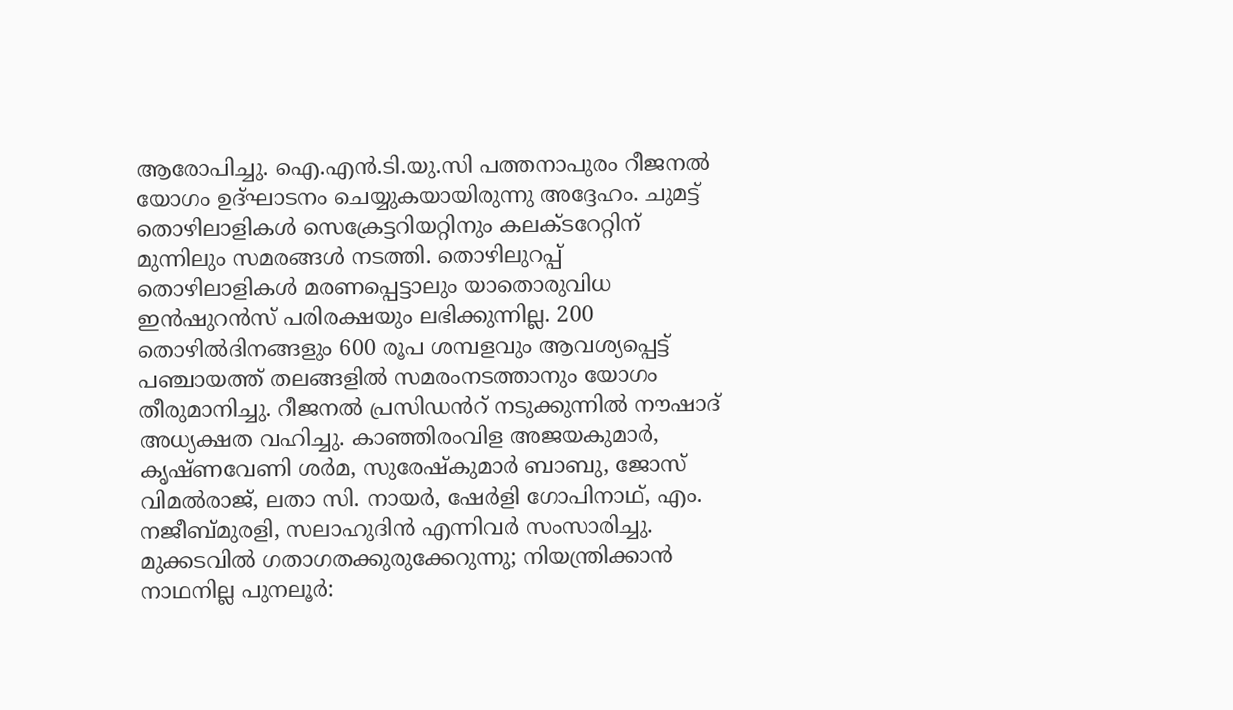ആരോപിച്ചു. ഐ.എൻ.ടി.യു.സി പത്തനാപുരം റീജനൽ യോഗം ഉദ്ഘാടനം ചെയ്യുകയായിരുന്നു അദ്ദേഹം. ചുമട്ട് തൊഴിലാളികൾ സെക്രേട്ടറിയറ്റിനും കലക്ടറേറ്റിന് മുന്നിലും സമരങ്ങൾ നടത്തി. തൊഴിലുറപ്പ് തൊഴിലാളികൾ മരണപ്പെട്ടാലും യാതൊരുവിധ ഇൻഷുറൻസ് പരിരക്ഷയും ലഭിക്കുന്നില്ല. 200 തൊഴിൽദിനങ്ങളും 600 രൂപ ശമ്പളവും ആവശ്യപ്പെട്ട് പഞ്ചായത്ത് തലങ്ങളിൽ സമരംനടത്താനും യോഗം തീരുമാനിച്ചു. റീജനൽ പ്രസിഡൻറ് നടുക്കുന്നിൽ നൗഷാദ് അധ്യക്ഷത വഹിച്ചു. കാഞ്ഞിരംവിള അജയകുമാർ, കൃഷ്ണവേണി ശർമ, സുരേഷ്കുമാർ ബാബു, ജോസ് വിമൽരാജ്, ലതാ സി. നായർ, ഷേർളി ഗോപിനാഥ്, എം. നജീബ്മുരളി, സലാഹുദിൻ എന്നിവർ സംസാരിച്ചു. മുക്കടവിൽ ഗതാഗതക്കുരുക്കേറുന്നു; നിയന്ത്രിക്കാൻ നാഥനില്ല പുനലൂർ: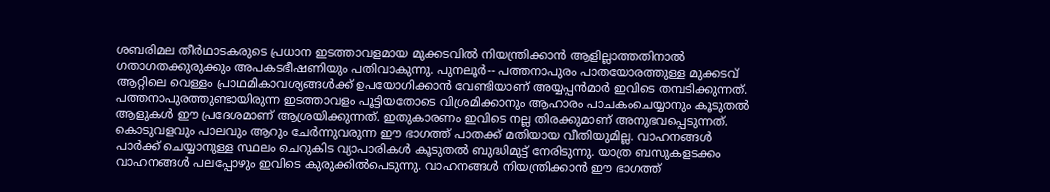ശബരിമല തീർഥാടകരുടെ പ്രധാന ഇടത്താവളമായ മുക്കടവിൽ നിയന്ത്രിക്കാൻ ആളില്ലാത്തതിനാൽ ഗതാഗതക്കുരുക്കും അപകടഭീഷണിയും പതിവാകുന്നു. പുനലൂർ-- പത്തനാപുരം പാതയോരത്തുള്ള മുക്കടവ് ആറ്റിലെ വെള്ളം പ്രാഥമികാവശ്യങ്ങൾക്ക് ഉപയോഗിക്കാൻ വേണ്ടിയാണ് അയ്യപ്പൻമാർ ഇവിടെ തമ്പടിക്കുന്നത്. പത്തനാപുരത്തുണ്ടായിരുന്ന ഇടത്താവളം പൂട്ടിയതോടെ വിശ്രമിക്കാനും ആഹാരം പാചകംചെയ്യാനും കൂടുതൽ ആളുകൾ ഈ പ്രദേശമാണ് ആശ്രയിക്കുന്നത്. ഇതുകാരണം ഇവിടെ നല്ല തിരക്കുമാണ് അനുഭവപ്പെടുന്നത്. കൊടുവളവും പാലവും ആറും ചേർന്നുവരുന്ന ഈ ഭാഗത്ത് പാതക്ക് മതിയായ വീതിയുമില്ല. വാഹനങ്ങൾ പാർക്ക് ചെയ്യാനുള്ള സ്ഥലം ചെറുകിട വ്യാപാരികൾ കൂടുതൽ ബുദ്ധിമുട്ട് നേരിടുന്നു. യാത്ര ബസുകളടക്കം വാഹനങ്ങൾ പലപ്പോഴും ഇവിടെ കുരുക്കിൽപെടുന്നു. വാഹനങ്ങൾ നിയന്ത്രിക്കാൻ ഈ ഭാഗത്ത്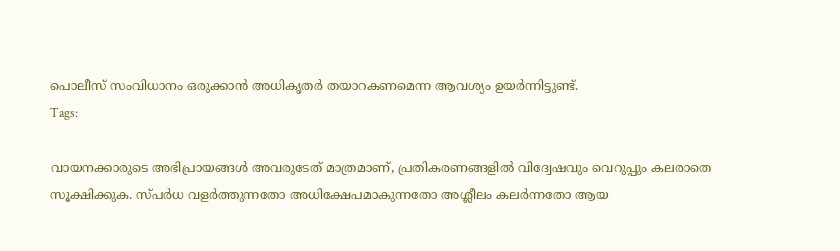പൊലീസ് സംവിധാനം ഒരുക്കാൻ അധികൃതർ തയാറകണമെന്ന ആവശ്യം ഉയർന്നിട്ടുണ്ട്.
Tags:

വായനക്കാരുടെ അഭിപ്രായങ്ങള്‍ അവരുടേത് മാത്രമാണ്, പ്രതികരണങ്ങളിൽ വിദ്വേഷവും വെറുപ്പും കലരാതെ സൂക്ഷിക്കുക. സ്പർധ വളർത്തുന്നതോ അധിക്ഷേപമാകുന്നതോ അശ്ലീലം കലർന്നതോ ആയ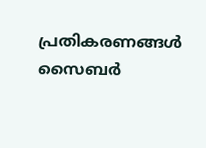പ്രതികരണങ്ങൾ സൈബർ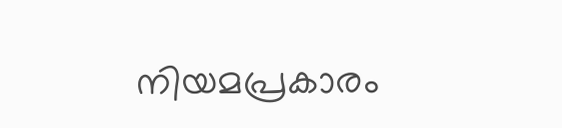നിയമപ്രകാരം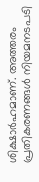ശിക്ഷാർഹമാണ്. അത്തരം പ്രതികരണങ്ങൾ നിയമനടപടി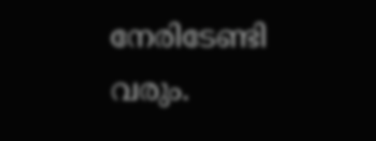നേരിടേണ്ടി വരും.